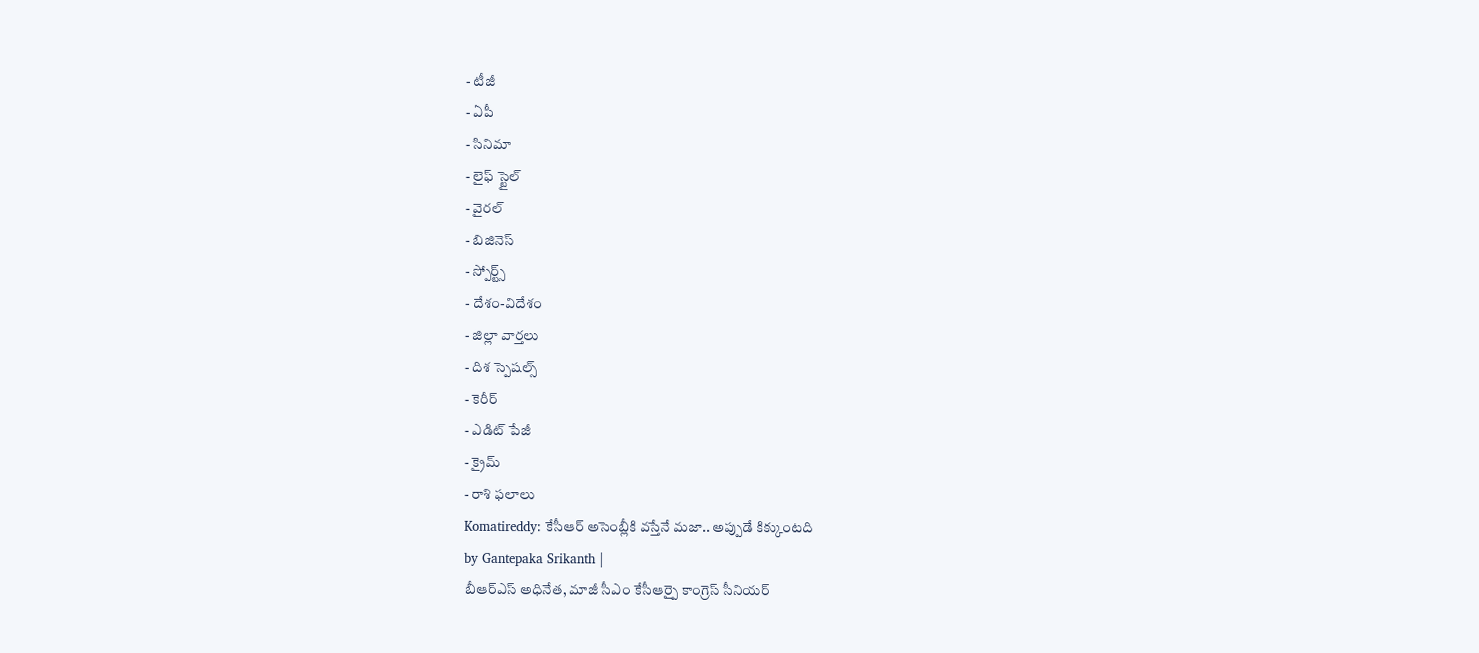- టీజీ
- ఏపీ
- సినిమా
- లైఫ్ స్టైల్
- వైరల్
- బిజినెస్
- స్పోర్ట్స్
- దేశం-విదేశం
- జిల్లా వార్తలు
- దిశ స్పెషల్స్
- కెరీర్
- ఎడిట్ పేజీ
- క్రైమ్
- రాశి ఫలాలు
Komatireddy: కేసీఆర్ అసెంబ్లీకి వస్తేనే మజా.. అప్పుడే కిక్కుంటది
by Gantepaka Srikanth |
బీఆర్ఎస్ అధినేత, మాజీ సీఎం కేసీఆర్పై కాంగ్రెస్ సీనియర్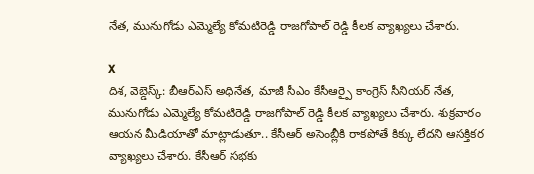నేత, మునుగోడు ఎమ్మెల్యే కోమటిరెడ్డి రాజగోపాల్ రెడ్డి కీలక వ్యాఖ్యలు చేశారు.

X
దిశ, వెబ్డెస్క్: బీఆర్ఎస్ అధినేత, మాజీ సీఎం కేసీఆర్పై కాంగ్రెస్ సీనియర్ నేత, మునుగోడు ఎమ్మెల్యే కోమటిరెడ్డి రాజగోపాల్ రెడ్డి కీలక వ్యాఖ్యలు చేశారు. శుక్రవారం ఆయన మీడియాతో మాట్లాడుతూ.. కేసీఆర్ అసెంబ్లీకి రాకపోతే కిక్కు లేదని ఆసక్తికర వ్యాఖ్యలు చేశారు. కేసీఆర్ సభకు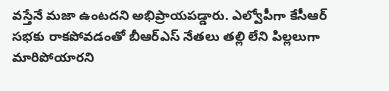వస్తేనే మజా ఉంటదని అభిప్రాయపడ్డారు. ఎల్వోపీగా కేసీఆర్ సభకు రాకపోవడంతో బీఆర్ఎస్ నేతలు తల్లి లేని పిల్లలుగా మారిపోయారని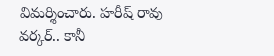విమర్శించారు. హరీష్ రావు వర్కర్.. కానీ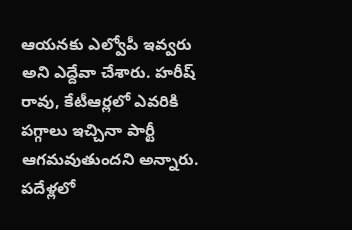ఆయనకు ఎల్వోపీ ఇవ్వరు అని ఎద్దేవా చేశారు. హరీష్ రావు, కేటీఆర్లలో ఎవరికి పగ్గాలు ఇచ్చినా పార్టీ ఆగమవుతుందని అన్నారు. పదేళ్లలో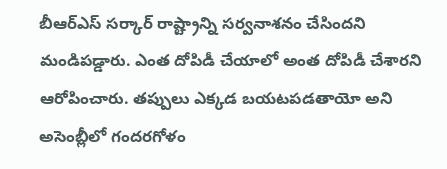బీఆర్ఎస్ సర్కార్ రాష్ట్రాన్ని సర్వనాశనం చేసిందని మండిపడ్డారు. ఎంత దోపిడీ చేయాలో అంత దోపిడీ చేశారని ఆరోపించారు. తప్పులు ఎక్కడ బయటపడతాయో అని అసెంబ్లీలో గందరగోళం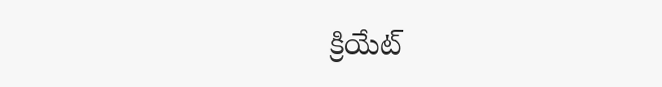క్రియేట్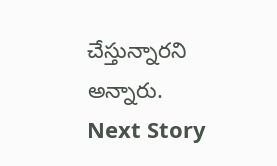చేస్తున్నారని అన్నారు.
Next Story